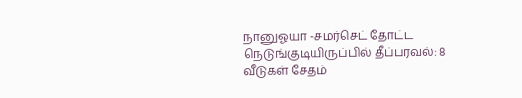நானுஓயா -சமர்செட் தோட்ட நெடுங்குடியிருப்பில் தீப்பரவல்: 8 வீடுகள் சேதம்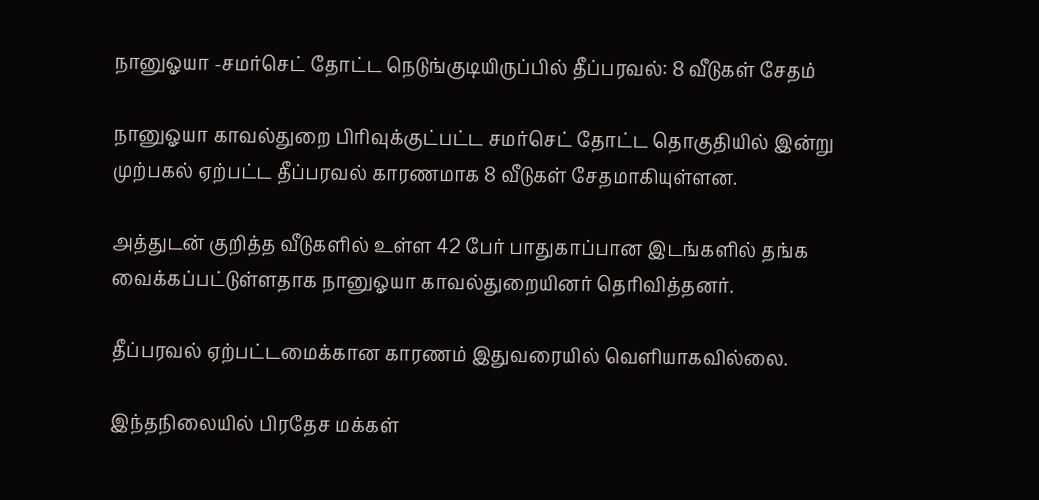நானுஓயா -சமர்செட் தோட்ட நெடுங்குடியிருப்பில் தீப்பரவல்: 8 வீடுகள் சேதம்

நானுஓயா காவல்துறை பிரிவுக்குட்பட்ட சமர்செட் தோட்ட தொகுதியில் இன்று முற்பகல் ஏற்பட்ட தீப்பரவல் காரணமாக 8 வீடுகள் சேதமாகியுள்ளன.

அத்துடன் குறித்த வீடுகளில் உள்ள 42 பேர் பாதுகாப்பான இடங்களில் தங்க வைக்கப்பட்டுள்ளதாக நானுஓயா காவல்துறையினர் தெரிவித்தனர்.

தீப்பரவல் ஏற்பட்டமைக்கான காரணம் இதுவரையில் வெளியாகவில்லை.

இந்தநிலையில் பிரதேச மக்கள்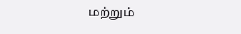மற்றும்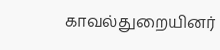காவல்துறையினர்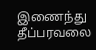இணைந்து தீப்பரவலை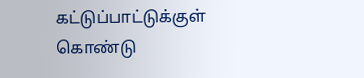கட்டுப்பாட்டுக்குள் கொண்டு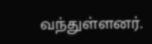வந்துள்ளனர்.